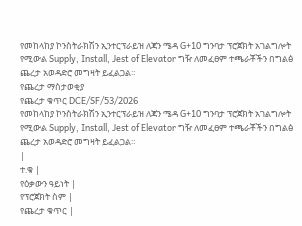የመከላከያ ኮንስትራክሽን ኢንተርፕራይዝ ለጃን ሜዳ G+10 ግንባታ ፕሮጀክት አገልግሎት የሚውል Supply, Install, Jest of Elevator ግዥ ለመፈፀም ተጫራቾችን በግልፅ ጨረታ አወዳድሮ መግዛት ይፈልጋል።
የጨረታ ማስታወቂያ
የጨረታ ቁጥር DCE/SF/53/2026
የመከላከያ ኮንስትራክሽን ኢንተርፕራይዝ ለጃን ሜዳ G+10 ግንባታ ፕሮጀክት አገልግሎት የሚውል Supply, Install, Jest of Elevator ግዥ ለመፈፀም ተጫራቾችን በግልፅ ጨረታ አወዳድሮ መግዛት ይፈልጋል።
|
ተ.ቁ |
የዕቃውን ዓይነት |
የፕሮጀክት ስም |
የጨረታ ቁጥር |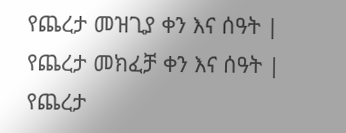የጨረታ መዝጊያ ቀን እና ሰዓት |
የጨረታ መክፈቻ ቀን እና ሰዓት |
የጨረታ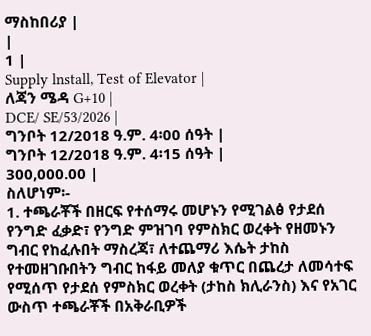ማስከበሪያ |
|
1 |
Supply lnstall, Test of Elevator |
ለጃን ሜዳ G+10 |
DCE/ SE/53/2026 |
ግንቦት 12/2018 ዓ.ም. 4፡00 ሰዓት |
ግንቦት 12/2018 ዓ.ም. 4፡15 ሰዓት |
300,000.00 |
ስለሆነም፡-
1. ተጫራቾች በዘርፍ የተሰማሩ መሆኑን የሚገልፅ የታደሰ የንግድ ፈቃድ፣ የንግድ ምዝገባ የምስክር ወረቀት የዘመኑን ግብር የከፈሉበት ማስረጃ፣ ለተጨማሪ እሴት ታከስ የተመዘገቡበትን ግብር ከፋይ መለያ ቁጥር በጨረታ ለመሳተፍ የሚሰጥ የታደሰ የምስክር ወረቀት (ታከስ ክሊራንስ) እና የአገር ውስጥ ተጫራቾች በአቅራቢዎች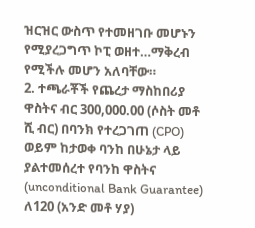ዝርዝር ውስጥ የተመዘገቡ መሆኑን የሚያረጋግጥ ኮፒ ወዘተ…ማቅረብ የሚችሉ መሆን አለባቸው።
2. ተጫራቾች የጨረታ ማስከበሪያ ዋስትና ብር 300,000.00 (ሶስት መቶ ሺ ብር) በባንክ የተረጋገጠ (CPO) ወይም ከታወቀ ባንከ በሁኔታ ላይ ያልተመሰረተ የባንከ ዋስትና (unconditional Bank Guarantee) ለ120 (አንድ መቶ ሃያ)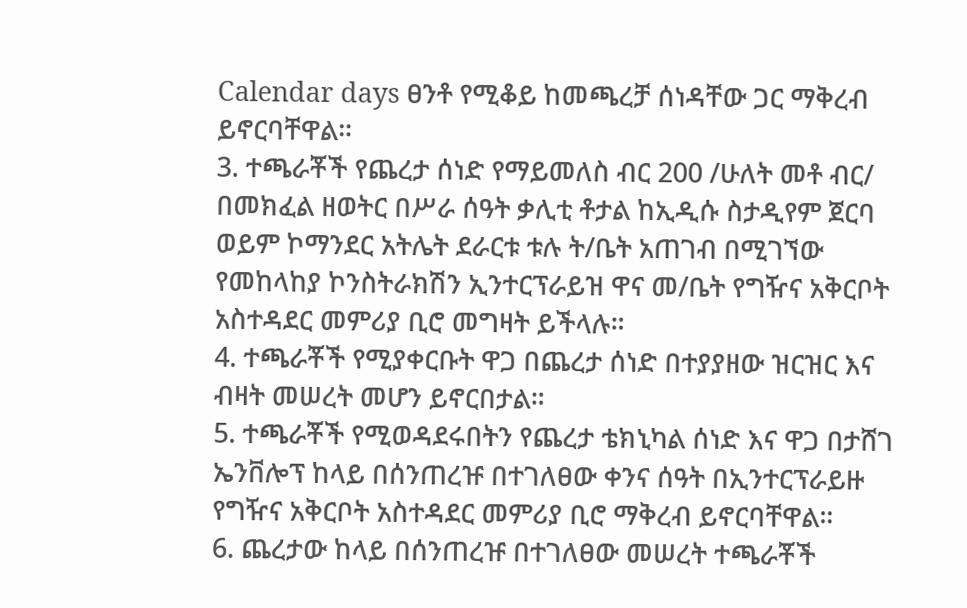Calendar days ፀንቶ የሚቆይ ከመጫረቻ ሰነዳቸው ጋር ማቅረብ ይኖርባቸዋል።
3. ተጫራቾች የጨረታ ሰነድ የማይመለስ ብር 200 /ሁለት መቶ ብር/ በመክፈል ዘወትር በሥራ ሰዓት ቃሊቲ ቶታል ከኢዲሱ ስታዲየም ጀርባ ወይም ኮማንደር አትሌት ደራርቱ ቱሉ ት/ቤት አጠገብ በሚገኘው የመከላከያ ኮንስትራክሽን ኢንተርፕራይዝ ዋና መ/ቤት የግዥና አቅርቦት አስተዳደር መምሪያ ቢሮ መግዛት ይችላሉ።
4. ተጫራቾች የሚያቀርቡት ዋጋ በጨረታ ሰነድ በተያያዘው ዝርዝር እና ብዛት መሠረት መሆን ይኖርበታል።
5. ተጫራቾች የሚወዳደሩበትን የጨረታ ቴክኒካል ሰነድ እና ዋጋ በታሸገ ኤንቨሎፕ ከላይ በሰንጠረዡ በተገለፀው ቀንና ሰዓት በኢንተርፕራይዙ የግዥና አቅርቦት አስተዳደር መምሪያ ቢሮ ማቅረብ ይኖርባቸዋል።
6. ጨረታው ከላይ በሰንጠረዡ በተገለፀው መሠረት ተጫራቾች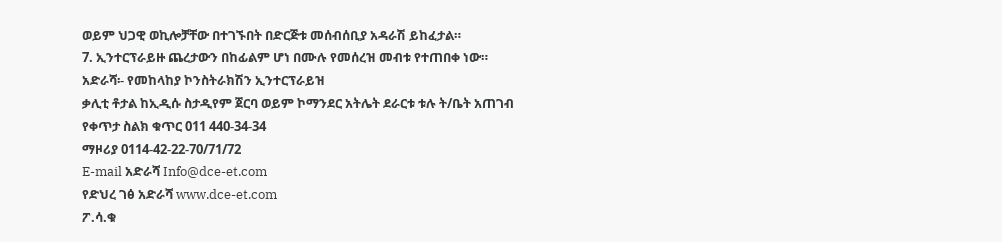ወይም ህጋዊ ወኪሎቻቸው በተገኙበት በድርጅቱ መሰብሰቢያ አዳራሽ ይከፈታል።
7. ኢንተርፕራይዙ ጨረታውን በከፊልም ሆነ በሙሉ የመሰረዝ መብቱ የተጠበቀ ነው።
አድራሻ፡- የመከላከያ ኮንስትራክሽን ኢንተርፕራይዝ
ቃሊቲ ቶታል ከኢዲሱ ስታዲየም ጀርባ ወይም ኮማንደር አትሌት ደራርቱ ቱሉ ት/ቤት አጠገብ
የቀጥታ ስልክ ቁጥር 011 440-34-34
ማዞሪያ 0114-42-22-70/71/72
E-mail አድራሻ Info@dce-et.com
የድህረ ገፅ አድራሻ www.dce-et.com
ፖ.ሳ.ቁ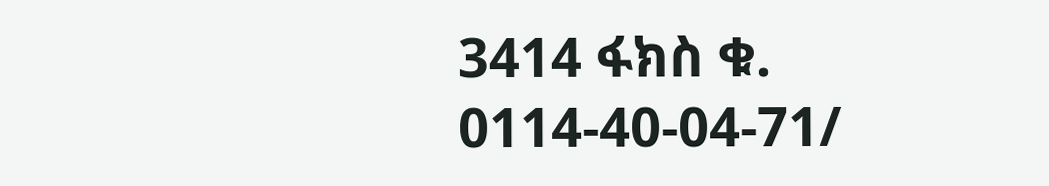3414 ፋክስ ቁ. 0114-40-04-71/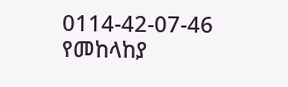0114-42-07-46
የመከላከያ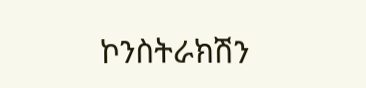ኮንስትራክሽን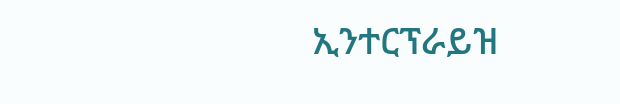ኢንተርፕራይዝ